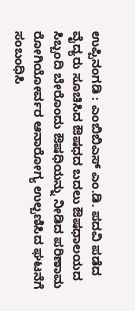ಉಪ್ಪಿನಂಗಡಿ : ಎಂಬಿಬಿಎಸ್ ಎಂ.ಡಿ. ಪದವಿ ಪಡೆದ ವೈದ್ಯರು ಸೂಚಿಸಿದ ಔಷಧದ ಬದಲು ಔಷಧಾಲಯದ ಸಿಬ್ಬಂದಿ ಬೇರೊಂದು ಔಷಧಿಯನ್ನು ನೀಡಿದ ಪರಿಣಾಮ ರೋಗಿಯೋರ್ವರ ಆನಾರೋಗ್ಯ ಉಲ್ಬಣಿಸಿದ ಘಟನೆಗೆ ಸಂಬಂಧಿಸಿ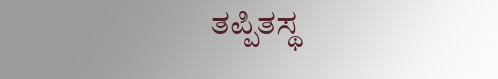ತಪ್ಪಿತಸ್ಥ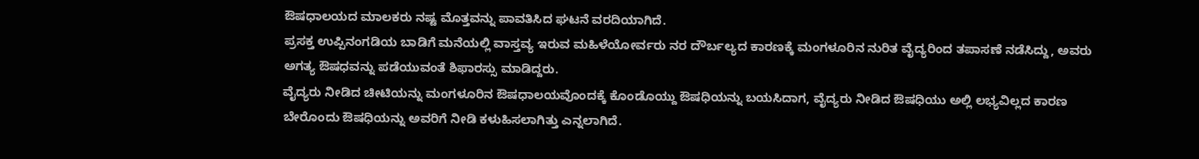ಔಷಧಾಲಯದ ಮಾಲಕರು ನಷ್ಟ ಮೊತ್ತವನ್ನು ಪಾವತಿಸಿದ ಘಟನೆ ವರದಿಯಾಗಿದೆ.
ಪ್ರಸಕ್ತ ಉಪ್ಪಿನಂಗಡಿಯ ಬಾಡಿಗೆ ಮನೆಯಲ್ಲಿ ವಾಸ್ತವ್ಯ ಇರುವ ಮಹಿಳೆಯೋರ್ವರು ನರ ದೌರ್ಬಲ್ಯದ ಕಾರಣಕ್ಕೆ ಮಂಗಳೂರಿನ ನುರಿತ ವೈದ್ಯರಿಂದ ತಪಾಸಣೆ ನಡೆಸಿದ್ದು, ಅವರು ಅಗತ್ಯ ಔಷಧವನ್ನು ಪಡೆಯುವಂತೆ ಶಿಫಾರಸ್ಸು ಮಾಡಿದ್ದರು.
ವೈದ್ಯರು ನೀಡಿದ ಚೀಟಿಯನ್ನು ಮಂಗಳೂರಿನ ಔಷಧಾಲಯವೊಂದಕ್ಕೆ ಕೊಂಡೊಯ್ದು ಔಷಧಿಯನ್ನು ಬಯಸಿದಾಗ, ವೈದ್ಯರು ನೀಡಿದ ಔಷಧಿಯು ಅಲ್ಲಿ ಲಭ್ಯವಿಲ್ಲದ ಕಾರಣ ಬೇರೊಂದು ಔಷಧಿಯನ್ನು ಅವರಿಗೆ ನೀಡಿ ಕಳುಹಿಸಲಾಗಿತ್ತು ಎನ್ನಲಾಗಿದೆ.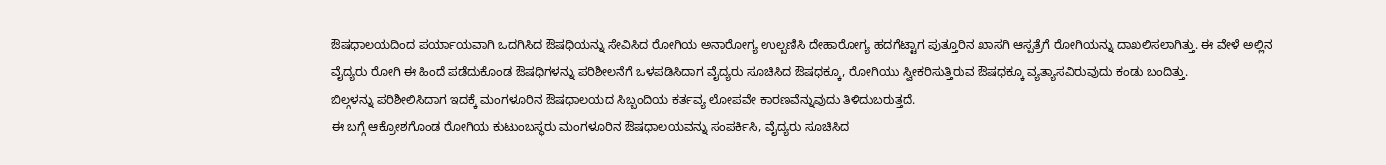ಔಷಧಾಲಯದಿಂದ ಪರ್ಯಾಯವಾಗಿ ಒದಗಿಸಿದ ಔಷಧಿಯನ್ನು ಸೇವಿಸಿದ ರೋಗಿಯ ಅನಾರೋಗ್ಯ ಉಲ್ಬಣಿಸಿ ದೇಹಾರೋಗ್ಯ ಹದಗೆಟ್ಟಾಗ ಪುತ್ತೂರಿನ ಖಾಸಗಿ ಆಸ್ಪತ್ರೆಗೆ ರೋಗಿಯನ್ನು ದಾಖಲಿಸಲಾಗಿತ್ತು. ಈ ವೇಳೆ ಅಲ್ಲಿನ ವೈದ್ಯರು ರೋಗಿ ಈ ಹಿಂದೆ ಪಡೆದುಕೊಂಡ ಔಷಧಿಗಳನ್ನು ಪರಿಶೀಲನೆಗೆ ಒಳಪಡಿಸಿದಾಗ ವೈದ್ಯರು ಸೂಚಿಸಿದ ಔಷಧಕ್ಕೂ, ರೋಗಿಯು ಸ್ವೀಕರಿಸುತ್ತಿರುವ ಔಷಧಕ್ಕೂ ವ್ಯತ್ಯಾಸವಿರುವುದು ಕಂಡು ಬಂದಿತ್ತು.
ಬಿಲ್ಗಳನ್ನು ಪರಿಶೀಲಿಸಿದಾಗ ಇದಕ್ಕೆ ಮಂಗಳೂರಿನ ಔಷಧಾಲಯದ ಸಿಬ್ಬಂದಿಯ ಕರ್ತವ್ಯ ಲೋಪವೇ ಕಾರಣವೆನ್ನುವುದು ತಿಳಿದುಬರುತ್ತದೆ.
ಈ ಬಗ್ಗೆ ಆಕ್ರೋಶಗೊಂಡ ರೋಗಿಯ ಕುಟುಂಬಸ್ಥರು ಮಂಗಳೂರಿನ ಔಷಧಾಲಯವನ್ನು ಸಂಪರ್ಕಿಸಿ, ವೈದ್ಯರು ಸೂಚಿಸಿದ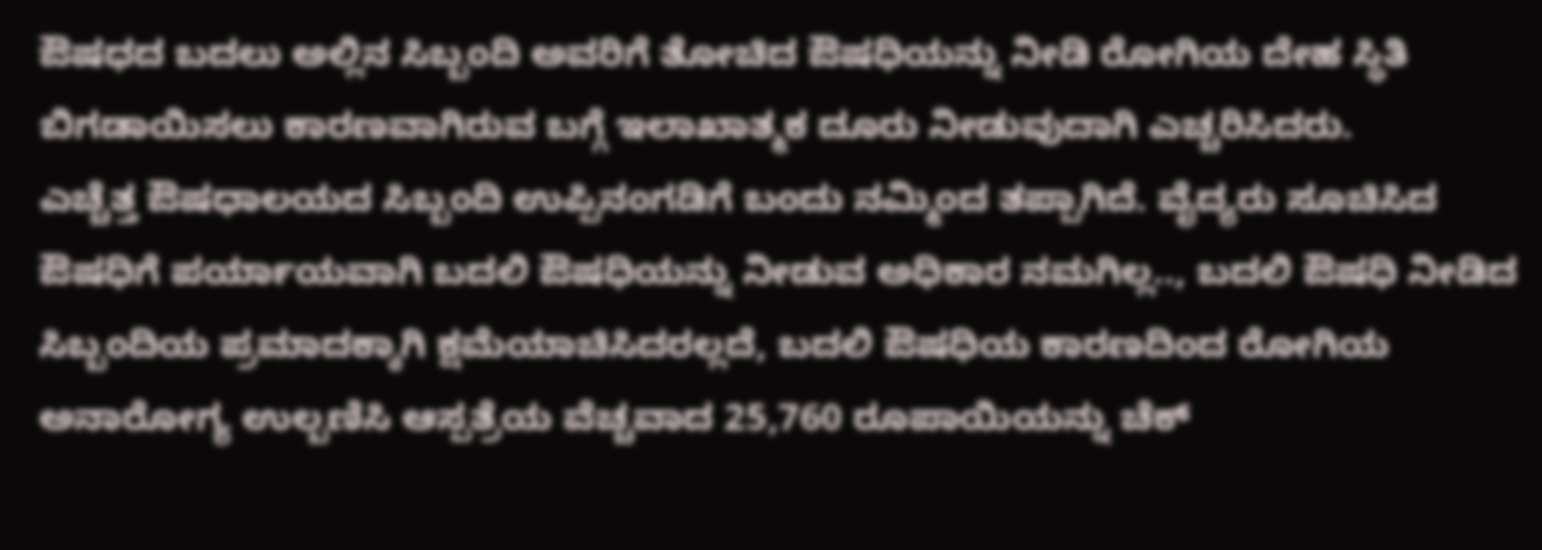ಔಷಧದ ಬದಲು ಅಲ್ಲಿನ ಸಿಬ್ಬಂದಿ ಅವರಿಗೆ ತೋಚಿದ ಔಷಧಿಯನ್ನು ನೀಡಿ ರೋಗಿಯ ದೇಹ ಸ್ಥಿತಿ ಬಿಗಡಾಯಿಸಲು ಕಾರಣವಾಗಿರುವ ಬಗ್ಗೆ ಇಲಾಖಾತ್ಮಕ ದೂರು ನೀಡುವುದಾಗಿ ಎಚ್ಚರಿಸಿದರು.
ಎಚ್ಚೆತ್ತ ಔಷಧಾಲಯದ ಸಿಬ್ಬಂದಿ ಉಪ್ಪಿನಂಗಡಿಗೆ ಬಂದು ನಮ್ಮಿಂದ ತಪ್ಪಾಗಿದೆ. ವೈದ್ಯರು ಸೂಚಿಸಿದ ಔಷಧಿಗೆ ಪರ್ಯಾಯವಾಗಿ ಬದಲಿ ಔಷಧಿಯನ್ನು ನೀಡುವ ಅಧಿಕಾರ ನಮಗಿಲ್ಲ.., ಬದಲಿ ಔಷಧಿ ನೀಡಿದ ಸಿಬ್ಬಂದಿಯ ಪ್ರಮಾದಕ್ಕಾಗಿ ಕ್ಷಮೆಯಾಚಿಸಿದರಲ್ಲದೆ, ಬದಲಿ ಔಷಧಿಯ ಕಾರಣದಿಂದ ರೋಗಿಯ ಅನಾರೋಗ್ಯ ಉಲ್ಬಣಿಸಿ ಆಸ್ಪತ್ರೆಯ ವೆಚ್ಚವಾದ 25,760 ರೂಪಾಯಿಯನ್ನು ಚೆಕ್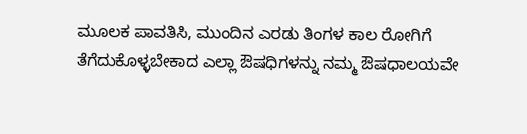ಮೂಲಕ ಪಾವತಿಸಿ, ಮುಂದಿನ ಎರಡು ತಿಂಗಳ ಕಾಲ ರೋಗಿಗೆ ತೆಗೆದುಕೊಳ್ಳಬೇಕಾದ ಎಲ್ಲಾ ಔಷಧಿಗಳನ್ನು ನಮ್ಮ ಔಷಧಾಲಯವೇ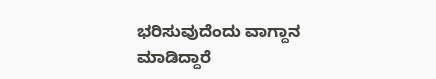ಭರಿಸುವುದೆಂದು ವಾಗ್ದಾನ ಮಾಡಿದ್ದಾರೆ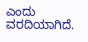ಎಂದು ವರದಿಯಾಗಿದೆ.